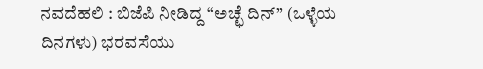ನವದೆಹಲಿ : ಬಿಜೆಪಿ ನೀಡಿದ್ದ “ಅಚ್ಛೆ ದಿನ್” (ಒಳ್ಳೆಯ ದಿನಗಳು) ಭರವಸೆಯು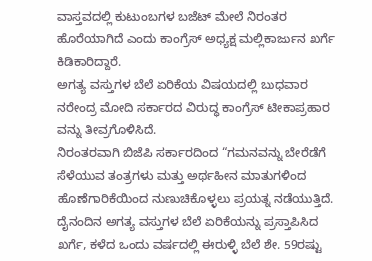ವಾಸ್ತವದಲ್ಲಿ ಕುಟುಂಬಗಳ ಬಜೆಟ್ ಮೇಲೆ ನಿರಂತರ ಹೊರೆಯಾಗಿದೆ ಎಂದು ಕಾಂಗ್ರೆಸ್ ಅಧ್ಯಕ್ಷ ಮಲ್ಲಿಕಾರ್ಜುನ ಖರ್ಗೆ ಕಿಡಿಕಾರಿದ್ದಾರೆ.
ಅಗತ್ಯ ವಸ್ತುಗಳ ಬೆಲೆ ಏರಿಕೆಯ ವಿಷಯದಲ್ಲಿ ಬುಧವಾರ ನರೇಂದ್ರ ಮೋದಿ ಸರ್ಕಾರದ ವಿರುದ್ಧ ಕಾಂಗ್ರೆಸ್ ಟೀಕಾಪ್ರಹಾರ ವನ್ನು ತೀವ್ರಗೊಳಿಸಿದೆ.
ನಿರಂತರವಾಗಿ ಬಿಜೆಪಿ ಸರ್ಕಾರದಿಂದ “ಗಮನವನ್ನು ಬೇರೆಡೆಗೆ ಸೆಳೆಯುವ ತಂತ್ರಗಳು ಮತ್ತು ಅರ್ಥಹೀನ ಮಾತುಗಳಿಂದ ಹೊಣೆಗಾರಿಕೆಯಿಂದ ನುಣುಚಿಕೊಳ್ಳಲು ಪ್ರಯತ್ನ ನಡೆಯುತ್ತಿದೆ. ದೈನಂದಿನ ಅಗತ್ಯ ವಸ್ತುಗಳ ಬೆಲೆ ಏರಿಕೆಯನ್ನು ಪ್ರಸ್ತಾಪಿಸಿದ ಖರ್ಗೆ, ಕಳೆದ ಒಂದು ವರ್ಷದಲ್ಲಿ ಈರುಳ್ಳಿ ಬೆಲೆ ಶೇ. 59ರಷ್ಟು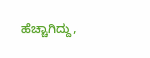ಹೆಚ್ಚಾಗಿದ್ದು,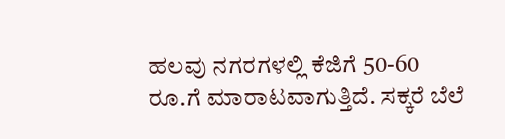ಹಲವು ನಗರಗಳಲ್ಲಿ ಕೆಜಿಗೆ 50-60 ರೂ.ಗೆ ಮಾರಾಟವಾಗುತ್ತಿದೆ. ಸಕ್ಕರೆ ಬೆಲೆ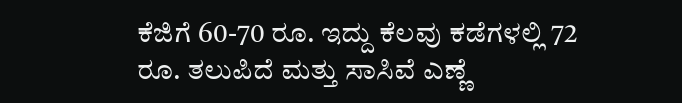ಕೆಜಿಗೆ 60-70 ರೂ. ಇದ್ದು ಕೆಲವು ಕಡೆಗಳಲ್ಲಿ 72 ರೂ. ತಲುಪಿದೆ ಮತ್ತು ಸಾಸಿವೆ ಎಣ್ಣೆ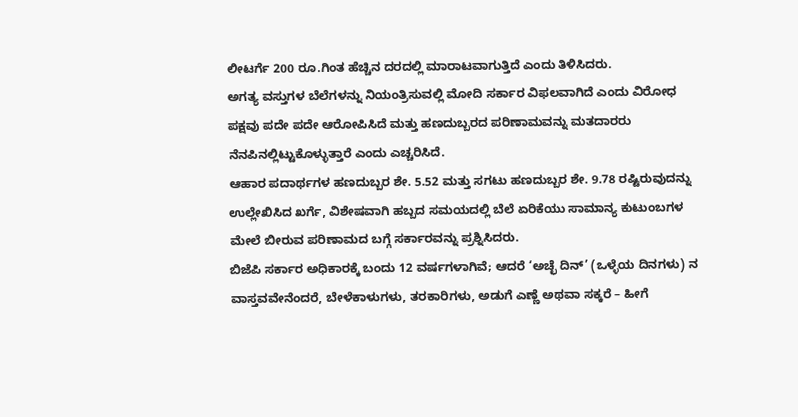ಲೀಟರ್ಗೆ 200 ರೂ.ಗಿಂತ ಹೆಚ್ಚಿನ ದರದಲ್ಲಿ ಮಾರಾಟವಾಗುತ್ತಿದೆ ಎಂದು ತಿಳಿಸಿದರು.
ಅಗತ್ಯ ವಸ್ತುಗಳ ಬೆಲೆಗಳನ್ನು ನಿಯಂತ್ರಿಸುವಲ್ಲಿ ಮೋದಿ ಸರ್ಕಾರ ವಿಫಲವಾಗಿದೆ ಎಂದು ವಿರೋಧ ಪಕ್ಷವು ಪದೇ ಪದೇ ಆರೋಪಿಸಿದೆ ಮತ್ತು ಹಣದುಬ್ಬರದ ಪರಿಣಾಮವನ್ನು ಮತದಾರರು ನೆನಪಿನಲ್ಲಿಟ್ಟುಕೊಳ್ಳುತ್ತಾರೆ ಎಂದು ಎಚ್ಚರಿಸಿದೆ.
ಆಹಾರ ಪದಾರ್ಥಗಳ ಹಣದುಬ್ಬರ ಶೇ. 5.52 ಮತ್ತು ಸಗಟು ಹಣದುಬ್ಬರ ಶೇ. 9.78 ರಷ್ಟಿರುವುದನ್ನು ಉಲ್ಲೇಖಿಸಿದ ಖರ್ಗೆ, ವಿಶೇಷವಾಗಿ ಹಬ್ಬದ ಸಮಯದಲ್ಲಿ ಬೆಲೆ ಏರಿಕೆಯು ಸಾಮಾನ್ಯ ಕುಟುಂಬಗಳ ಮೇಲೆ ಬೀರುವ ಪರಿಣಾಮದ ಬಗ್ಗೆ ಸರ್ಕಾರವನ್ನು ಪ್ರಶ್ನಿಸಿದರು.
ಬಿಜೆಪಿ ಸರ್ಕಾರ ಅಧಿಕಾರಕ್ಕೆ ಬಂದು 12 ವರ್ಷಗಳಾಗಿವೆ; ಆದರೆ ‘ಅಚ್ಛೆ ದಿನ್’ (ಒಳ್ಳೆಯ ದಿನಗಳು) ನ ವಾಸ್ತವವೇನೆಂದರೆ, ಬೇಳೆಕಾಳುಗಳು, ತರಕಾರಿಗಳು, ಅಡುಗೆ ಎಣ್ಣೆ ಅಥವಾ ಸಕ್ಕರೆ – ಹೀಗೆ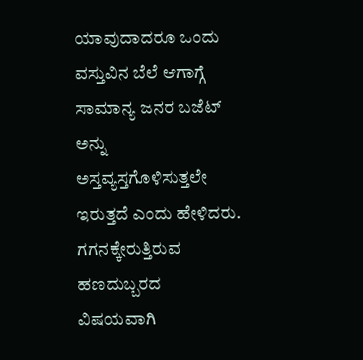ಯಾವುದಾದರೂ ಒಂದು ವಸ್ತುವಿನ ಬೆಲೆ ಆಗಾಗ್ಗೆ ಸಾಮಾನ್ಯ ಜನರ ಬಜೆಟ್ ಅನ್ನು ಅಸ್ತವ್ಯಸ್ತಗೊಳಿಸುತ್ತಲೇ ಇರುತ್ತದೆ ಎಂದು ಹೇಳಿದರು.
ಗಗನಕ್ಕೇರುತ್ತಿರುವ ಹಣದುಬ್ಬರದ ವಿಷಯವಾಗಿ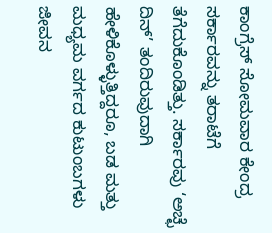ಕಾಂಗ್ರೆಸ್ ಸೋಮವಾರ ಕೇಂದ್ರ ಸರ್ಕಾರವನ್ನು ತರಾಟೆಗೆ ತೆಗೆದುಕೊಂಡಿತ್ತು. ಸರ್ಕಾರವು ‘ಅಚ್ಛೆ ದಿನ್’ ತಂದಿರುವುದಾಗಿ ಹೇಳಿಕೊಳ್ಳುತ್ತಿದ್ದರೂ, ಬಡ ಮತ್ತು ಮಧ್ಯಮ ವರ್ಗದ ಕುಟುಂಬಗಳು ಜೀವನ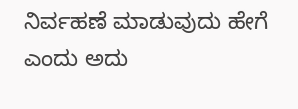ನಿರ್ವಹಣೆ ಮಾಡುವುದು ಹೇಗೆ ಎಂದು ಅದು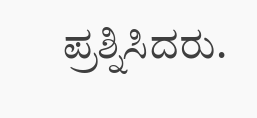ಪ್ರಶ್ನಿಸಿದರು.